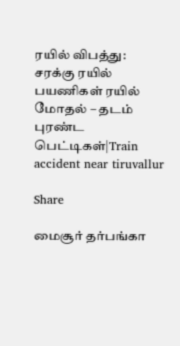ரயில் விபத்து: சரக்கு ரயில் பயணிகள் ரயில் மோதல் – தடம் புரண்ட பெட்டிகள்|Train accident near tiruvallur

Share

மைசூர் தர்பங்கா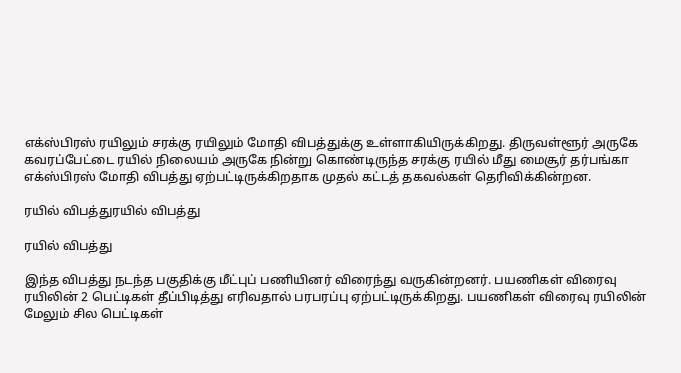எக்ஸ்பிரஸ் ரயிலும் சரக்கு ரயிலும் மோதி விபத்துக்கு உள்ளாகியிருக்கிறது. திருவள்ளூர் அருகே கவரப்பேட்டை ரயில் நிலையம் அருகே நின்று கொண்டிருந்த சரக்கு ரயில் மீது மைசூர் தர்பங்கா எக்ஸ்பிரஸ் மோதி விபத்து ஏற்பட்டிருக்கிறதாக முதல் கட்டத் தகவல்கள் தெரிவிக்கின்றன.

ரயில் விபத்துரயில் விபத்து

ரயில் விபத்து

இந்த விபத்து நடந்த பகுதிக்கு மீட்புப் பணியினர் விரைந்து வருகின்றனர். பயணிகள் விரைவு ரயிலின் 2 பெட்டிகள் தீப்பிடித்து எரிவதால் பரபரப்பு ஏற்பட்டிருக்கிறது. பயணிகள் விரைவு ரயிலின் மேலும் சில பெட்டிகள்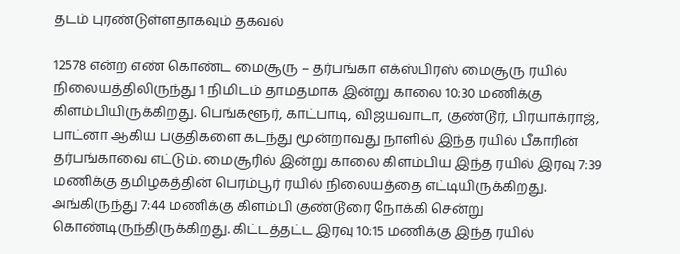தடம் புரண்டுள்ளதாகவும் தகவல்

12578 என்ற எண் கொண்ட மைசூரு – தர்பங்கா எக்ஸ்பிரஸ் மைசூரு ரயில் நிலையத்திலிருந்து 1 நிமிடம் தாமதமாக இன்று காலை 10:30 மணிக்கு கிளம்பியிருக்கிறது. பெங்களூர், காட்பாடி, விஜயவாடா, குண்டூர், பிரயாக்ராஜ், பாட்னா ஆகிய பகுதிகளை கடந்து மூன்றாவது நாளில் இந்த ரயில் பீகாரின் தர்பங்காவை எட்டும். மைசூரில் இன்று காலை கிளம்பிய இந்த ரயில் இரவு 7:39 மணிக்கு தமிழகத்தின் பெரம்பூர் ரயில் நிலையத்தை எட்டியிருக்கிறது. அங்கிருந்து 7:44 மணிக்கு கிளம்பி குண்டூரை நோக்கி சென்று கொண்டிருந்திருக்கிறது. கிட்டத்தட்ட இரவு 10:15 மணிக்கு இந்த ரயில்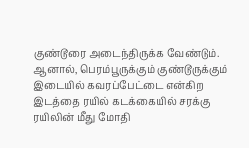குண்டூரை அடைந்திருக்க வேண்டும். ஆனால், பெரம்பூருக்கும் குண்டூருக்கும் இடையில் கவரப்பேட்டை என்கிற இடத்தை ரயில் கடக்கையில் சரக்கு ரயிலின் மீது மோதி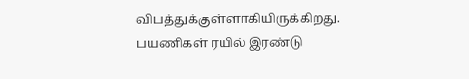விபத்துக்குள்ளாகியிருக்கிறது. பயணிகள் ரயில் இரண்டு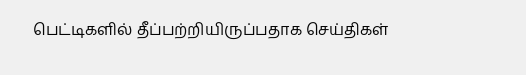பெட்டிகளில் தீப்பற்றியிருப்பதாக செய்திகள்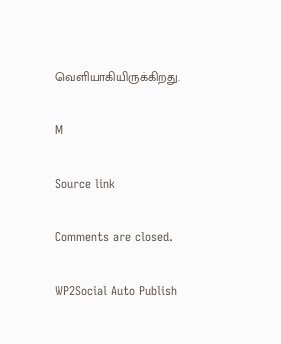வெளியாகியிருக்கிறது.

M

Source link

Comments are closed.

WP2Social Auto Publish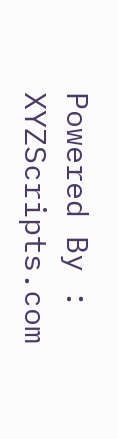Powered By : XYZScripts.com